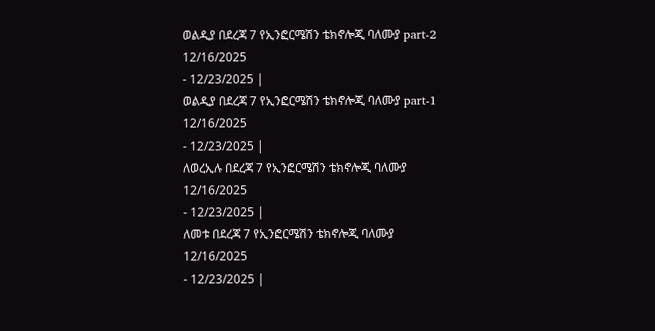ወልዲያ በደረጃ 7 የኢንፎርሜሽን ቴክኖሎጂ ባለሙያ part-2
12/16/2025
- 12/23/2025 |
ወልዲያ በደረጃ 7 የኢንፎርሜሽን ቴክኖሎጂ ባለሙያ part-1
12/16/2025
- 12/23/2025 |
ለወረኢሉ በደረጃ 7 የኢንፎርሜሽን ቴክኖሎጂ ባለሙያ
12/16/2025
- 12/23/2025 |
ለመቱ በደረጃ 7 የኢንፎርሜሽን ቴክኖሎጂ ባለሙያ
12/16/2025
- 12/23/2025 |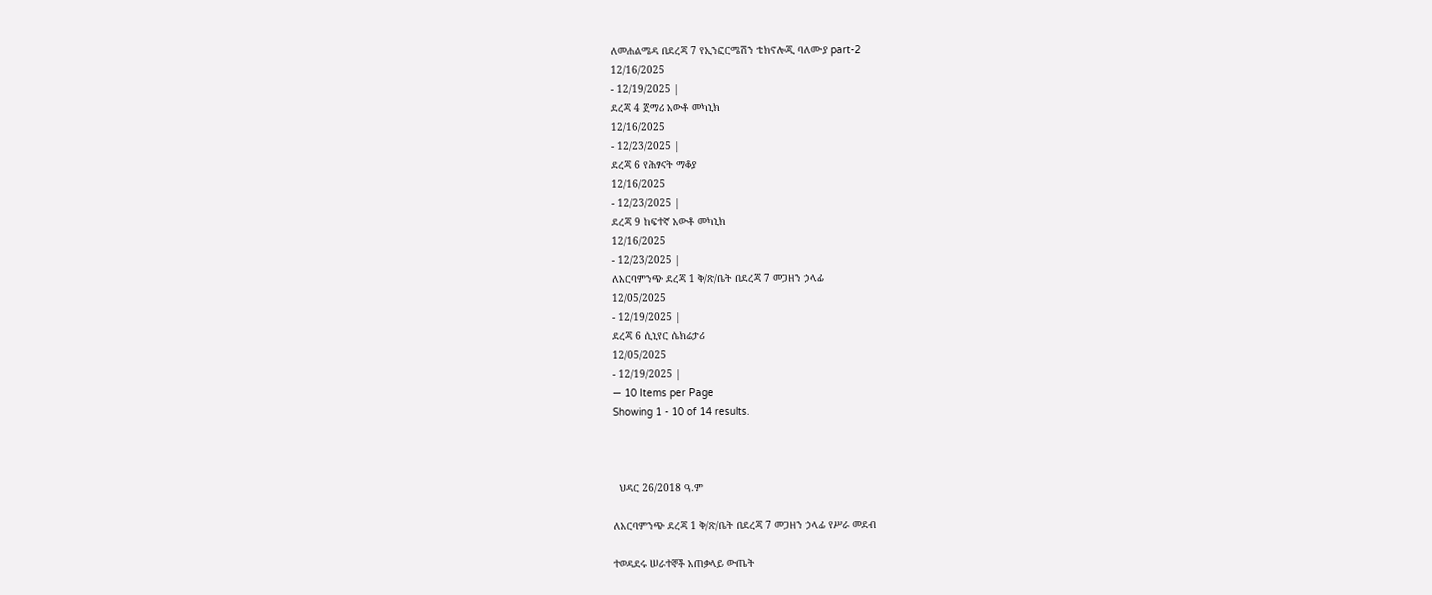ለመሐልሜዳ በደረጃ 7 የኢንፎርሜሽን ቴክኖሎጂ ባለሙያ part-2
12/16/2025
- 12/19/2025 |
ደረጃ 4 ጀማሪ አውቶ መካኒክ
12/16/2025
- 12/23/2025 |
ደረጃ 6 የሕፃናት ማቆያ
12/16/2025
- 12/23/2025 |
ደረጃ 9 ከፍተኛ አውቶ መካኒክ
12/16/2025
- 12/23/2025 |
ለአርባምንጭ ደረጃ 1 ቅ/ጽ/ቤት በደረጃ 7 መጋዘን ኃላፊ
12/05/2025
- 12/19/2025 |
ደረጃ 6 ሲኒየር ሴክሬታሪ
12/05/2025
- 12/19/2025 |
— 10 Items per Page
Showing 1 - 10 of 14 results.



  ህዳር 26/2018 ዓ.ም

ለአርባምንጭ ደረጃ 1 ቅ/ጽ/ቤት በደረጃ 7 መጋዘን ኃላፊ የሥራ መደብ

ተወዳደሩ ሠራተኞች አጠቃላይ ውጤት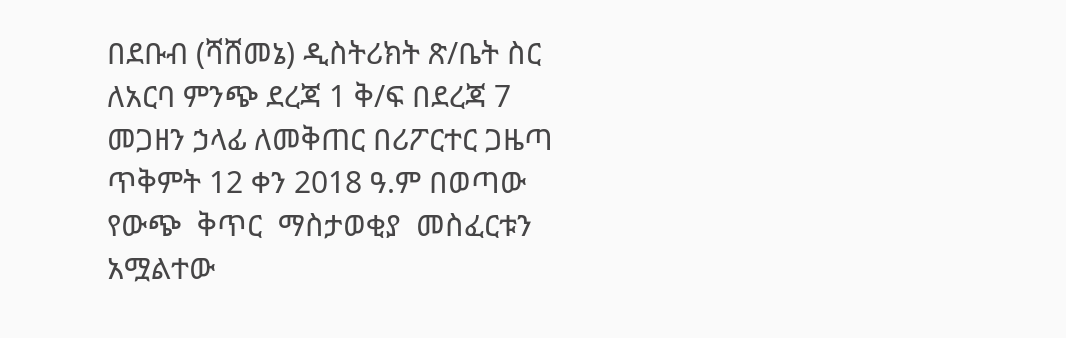በደቡብ (ሻሸመኔ) ዲስትሪክት ጽ/ቤት ስር ለአርባ ምንጭ ደረጃ 1 ቅ/ፍ በደረጃ 7 መጋዘን ኃላፊ ለመቅጠር በሪፖርተር ጋዜጣ ጥቅምት 12 ቀን 2018 ዓ.ም በወጣው  የውጭ  ቅጥር  ማስታወቂያ  መስፈርቱን አሟልተው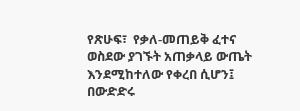የጽሁፍ፣  የቃለ-መጠይቅ ፈተና ወስደው ያገኙት አጠቃላይ ውጤት እንደሚከተለው የቀረበ ሲሆን፤ በውድድሩ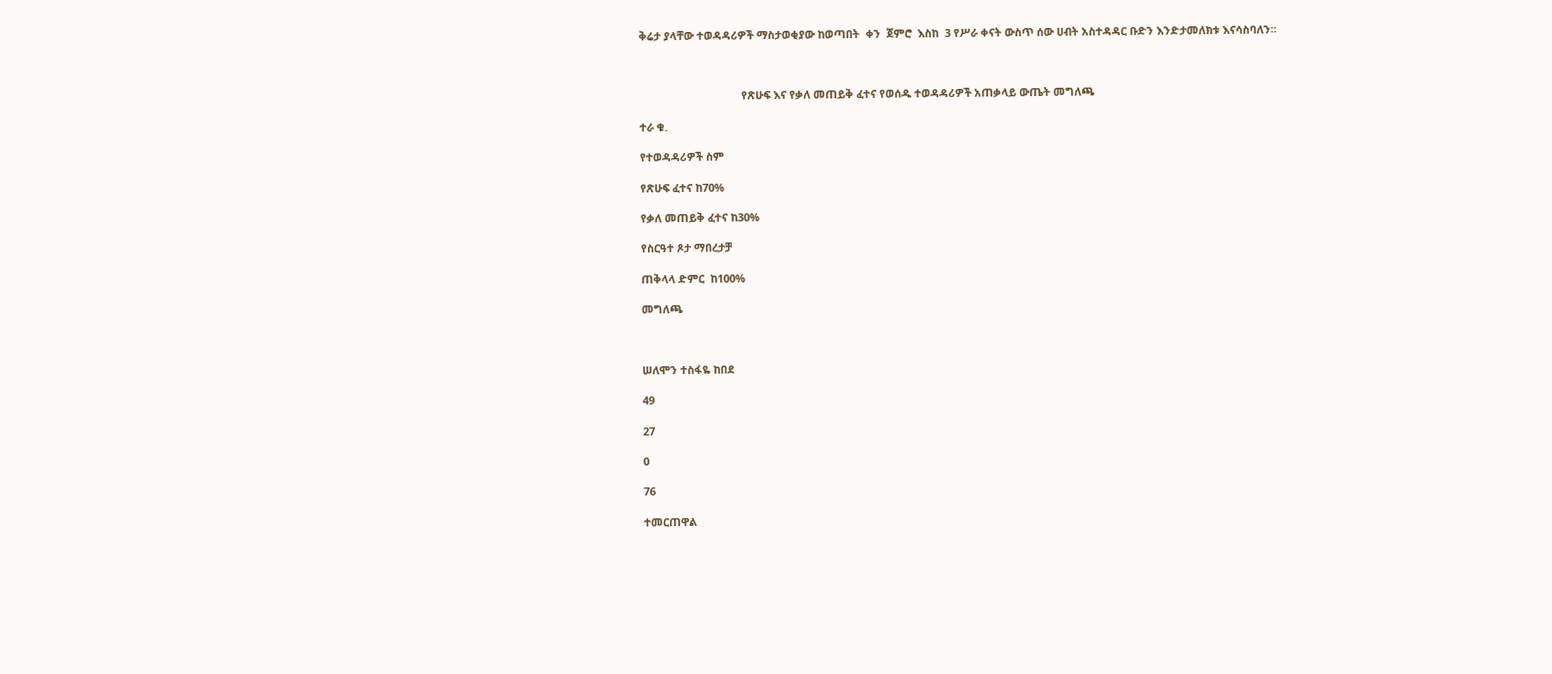ቅሬታ ያላቸው ተወዳዳሪዎች ማስታወቂያው ከወጣበት  ቀን  ጀምሮ  እስከ  3 የሥራ ቀናት ውስጥ ሰው ሀብት አስተዳዳር ቡድን እንድታመለክቱ እናሳስባለን፡፡



                                  የጽሁፍ እና የቃለ መጠይቅ ፈተና የወሰዱ ተወዳዳሪዎች አጠቃላይ ውጤት መግለጫ

ተራ ቁ.

የተወዳዳሪዎች ስም

የጽሁፍ ፈተና ከ70%

የቃለ መጠይቅ ፈተና ከ30%

የስርዓተ ጾታ ማበረታቻ

ጠቅላላ ድምር  ከ100%

መግለጫ



ሠለሞን ተስፋዬ ከበደ

49

27

0

76

ተመርጠዋል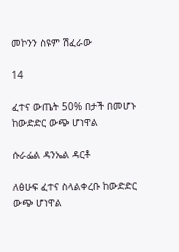መኮንን ስዩም ሽፈራው

14

ፈተና ውጤት 50% በታች በመሆኑ ከውድድር ውጭ ሆነዋል

ሱራፌል ዳንኤል ዳርቶ

ለፅሁፍ ፈተና ስላልቀረቡ ከውድድር ውጭ ሆነዋል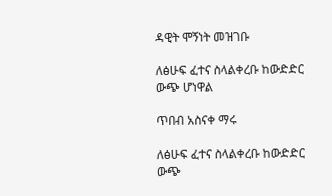ዳዊት ሞኝነት መዝገቡ

ለፅሁፍ ፈተና ስላልቀረቡ ከውድድር ውጭ ሆነዋል

ጥበብ አስናቀ ማሩ

ለፅሁፍ ፈተና ስላልቀረቡ ከውድድር ውጭ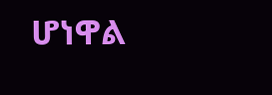ሆነዋል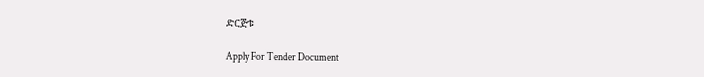ድርጅቱ

Apply For Tender Document